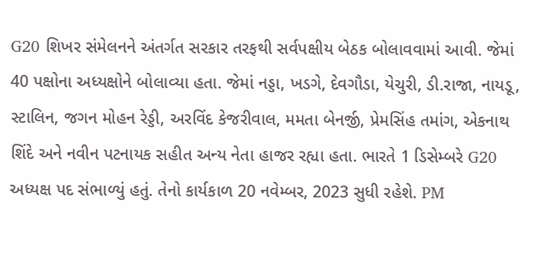G20 શિખર સંમેલનને અંતર્ગત સરકાર તરફથી સર્વપક્ષીય બેઠક બોલાવવામાં આવી. જેમાં 40 પક્ષોના અધ્યક્ષોને બોલાવ્યા હતા. જેમાં નડ્ડા, ખડગે, દેવગૌડા, યેચુરી, ડી.રાજા, નાયડૂ, સ્ટાલિન, જગન મોહન રેડ્ડી, અરવિંદ કેજરીવાલ, મમતા બેનર્જી, પ્રેમસિંહ તમાંગ, એકનાથ શિંદે અને નવીન પટનાયક સહીત અન્ય નેતા હાજર રહ્યા હતા. ભારતે 1 ડિસેમ્બરે G20 અધ્યક્ષ પદ સંભાળ્યું હતું. તેનો કાર્યકાળ 20 નવેમ્બર, 2023 સુધી રહેશે. PM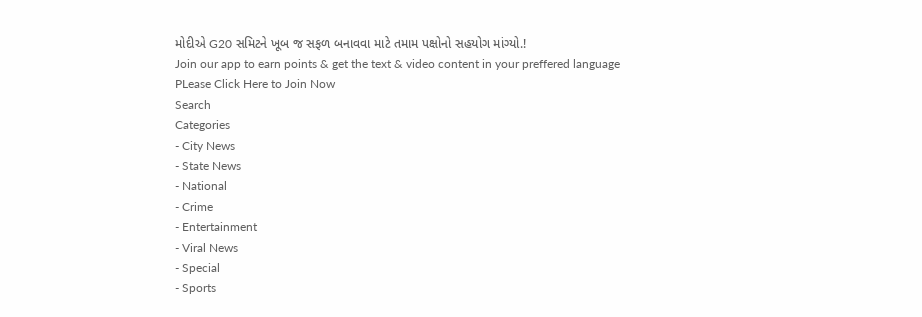મોદીએ G20 સમિટને ખૂબ જ સફળ બનાવવા માટે તમામ પક્ષોનો સહયોગ માંગ્યો.!
Join our app to earn points & get the text & video content in your preffered language
PLease Click Here to Join Now
Search
Categories
- City News
- State News
- National
- Crime
- Entertainment
- Viral News
- Special
- Sports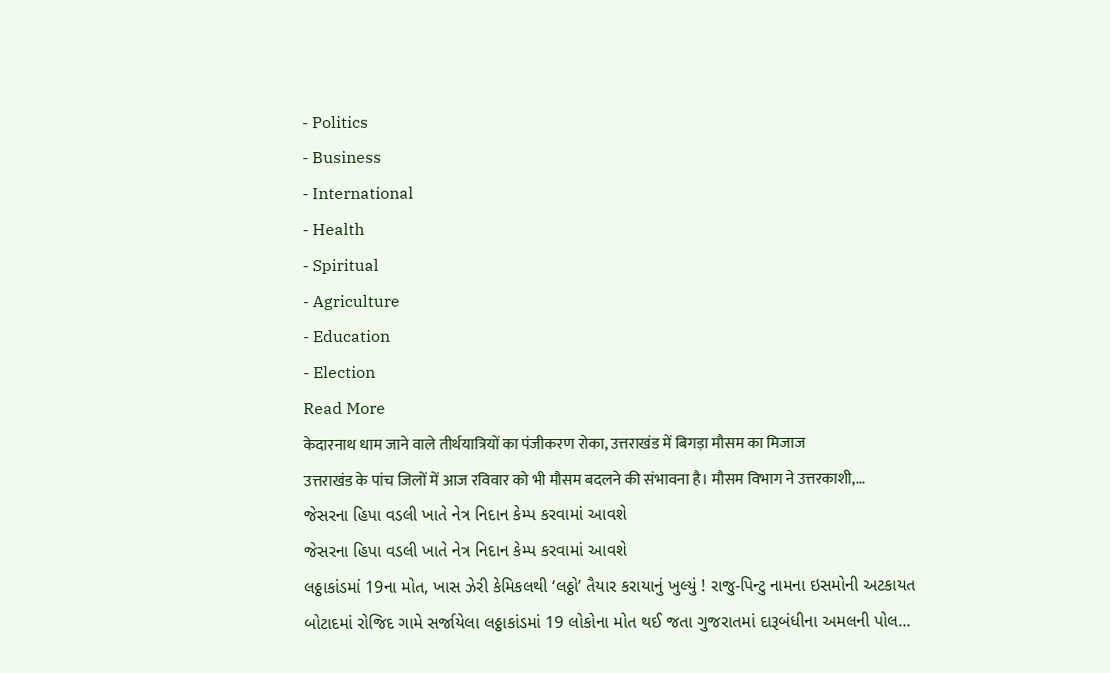- Politics
- Business
- International
- Health
- Spiritual
- Agriculture
- Education
- Election
Read More
केदारनाथ धाम जाने वाले तीर्थयात्रियों का पंजीकरण रोका, उत्तराखंड में बिगड़ा मौसम का मिजाज
उत्तराखंड के पांच जिलों में आज रविवार को भी मौसम बदलने की संभावना है। मौसम विभाग ने उत्तरकाशी,...
જેસરના હિપા વડલી ખાતે નેત્ર નિદાન કેમ્પ કરવામાં આવશે
જેસરના હિપા વડલી ખાતે નેત્ર નિદાન કેમ્પ કરવામાં આવશે
લઠ્ઠાકાંડમાં 19ના મોત, ખાસ ઝેરી કેમિકલથી ‘લઠ્ઠો’ તૈયાર કરાયાનું ખુલ્યું ! રાજુ-પિન્ટુ નામના ઇસમોની અટકાયત
બોટાદમાં રોજિદ ગામે સર્જાયેલા લઠ્ઠાકાંડમાં 19 લોકોના મોત થઈ જતા ગુજરાતમાં દારૂબંધીના અમલની પોલ...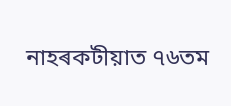নাহৰকটীয়াত ৭৬তম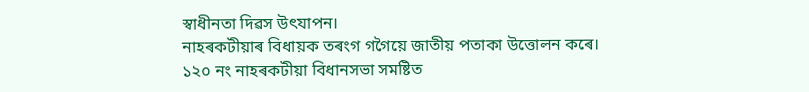স্বাধীনতা দিৱস উৎযাপন।
নাহৰকটীয়াৰ বিধায়ক তৰংগ গগৈয়ে জাতীয় পতাকা উত্তোলন কৰে।
১২০ নং নাহৰকটীয়া বিধানসভা সমষ্টিত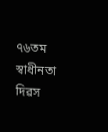৭৬তম স্বাধীনতা দিৱস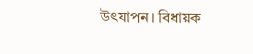উৎযাপন। বিধায়ক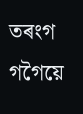তৰংগ গগৈয়ে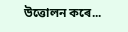উত্তোলন কৰে...